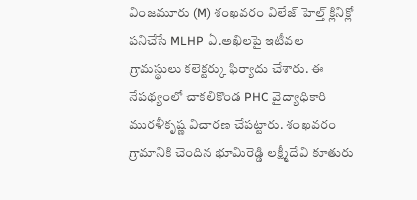వింజమూరు (M) శంఖవరం విలేజ్ హెల్త్ క్లినిక్లో పనిచేసే MLHP ఏ.అఖిలపై ఇటీవల గ్రామస్థులు కలెక్టర్కు ఫిర్యాదు చేశారు. ఈ నేపథ్యంలో చాకలికొండ PHC వైద్యాధికారి మురళీకృష్ణ విచారణ చేపట్టారు. శంఖవరం గ్రామానికి చెందిన భూమిరెడ్డి లక్ష్మీదేవి కూతురు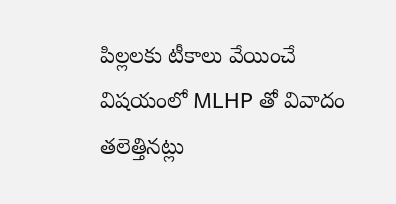పిల్లలకు టీకాలు వేయించే విషయంలో MLHP తో వివాదం తలెత్తినట్లు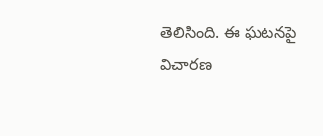తెలిసింది. ఈ ఘటనపై విచారణ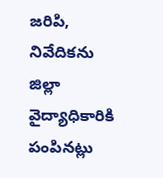జరిపి, నివేదికను జిల్లా వైద్యాధికారికి పంపినట్లు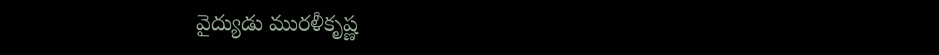వైద్యుడు మురళీకృష్ణ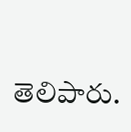తెలిపారు.